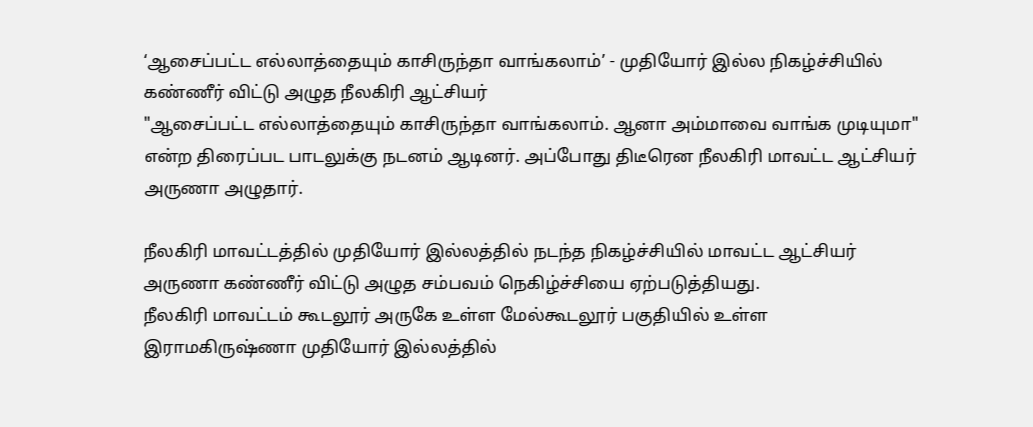‘ஆசைப்பட்ட எல்லாத்தையும் காசிருந்தா வாங்கலாம்’ - முதியோர் இல்ல நிகழ்ச்சியில் கண்ணீர் விட்டு அழுத நீலகிரி ஆட்சியர்
"ஆசைப்பட்ட எல்லாத்தையும் காசிருந்தா வாங்கலாம். ஆனா அம்மாவை வாங்க முடியுமா" என்ற திரைப்பட பாடலுக்கு நடனம் ஆடினர். அப்போது திடீரென நீலகிரி மாவட்ட ஆட்சியர் அருணா அழுதார்.

நீலகிரி மாவட்டத்தில் முதியோர் இல்லத்தில் நடந்த நிகழ்ச்சியில் மாவட்ட ஆட்சியர் அருணா கண்ணீர் விட்டு அழுத சம்பவம் நெகிழ்ச்சியை ஏற்படுத்தியது.
நீலகிரி மாவட்டம் கூடலூர் அருகே உள்ள மேல்கூடலூர் பகுதியில் உள்ள இராமகிருஷ்ணா முதியோர் இல்லத்தில்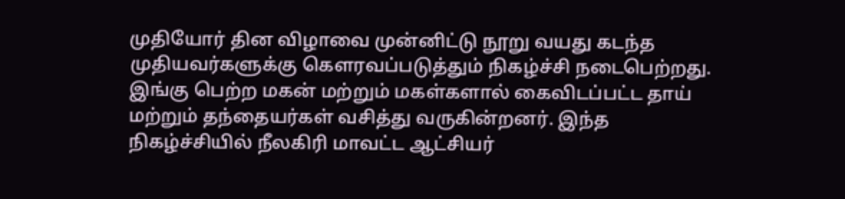முதியோர் தின விழாவை முன்னிட்டு நூறு வயது கடந்த முதியவர்களுக்கு கௌரவப்படுத்தும் நிகழ்ச்சி நடைபெற்றது. இங்கு பெற்ற மகன் மற்றும் மகள்களால் கைவிடப்பட்ட தாய் மற்றும் தந்தையர்கள் வசித்து வருகின்றனர். இந்த நிகழ்ச்சியில் நீலகிரி மாவட்ட ஆட்சியர்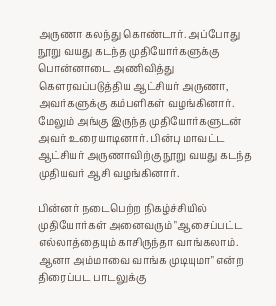அருணா கலந்து கொண்டார். அப்போது நூறு வயது கடந்த முதியோர்களுக்கு பொன்னாடை அணிவித்து கெளரவப்படுத்திய ஆட்சியர் அருணா, அவர்களுக்கு கம்பளிகள் வழங்கினார். மேலும் அங்கு இருந்த முதியோர்களுடன் அவர் உரையாடினார். பின்பு மாவட்ட ஆட்சியர் அருணாவிற்கு நூறு வயது கடந்த முதியவர் ஆசி வழங்கினார்.

பின்னர் நடைபெற்ற நிகழ்ச்சியில் முதியோர்கள் அனைவரும் "ஆசைப்பட்ட எல்லாத்தையும் காசிருந்தா வாங்கலாம். ஆனா அம்மாவை வாங்க முடியுமா" என்ற திரைப்பட பாடலுக்கு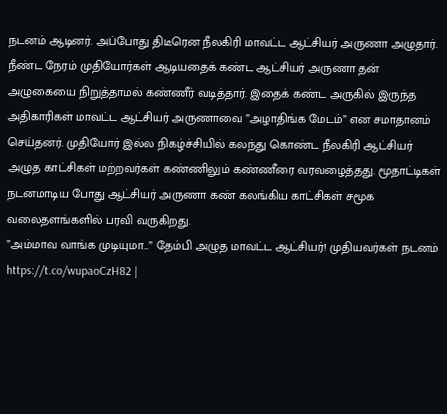நடனம் ஆடினர். அப்போது திடீரென நீலகிரி மாவட்ட ஆட்சியர் அருணா அழுதார். நீண்ட நேரம் முதியோர்கள் ஆடியதைக் கண்ட ஆட்சியர் அருணா தன் அழுகையை நிறுத்தாமல் கண்ணீர் வடித்தார். இதைக் கண்ட அருகில் இருந்த அதிகாரிகள் மாவட்ட ஆட்சியர் அருணாவை ”அழாதிங்க மேடம்” என சமாதானம் செய்தனர். முதியோர் இல்ல நிகழ்ச்சியில் கலந்து கொண்ட நீலகிரி ஆட்சியர் அழுத காட்சிகள் மற்றவர்கள் கண்ணிலும் கண்ணீரை வரவழைத்தது. மூதாட்டிகள் நடனமாடிய போது ஆட்சியர் அருணா கண் கலங்கிய காட்சிகள் சமூக வலைதளங்களில் பரவி வருகிறது.
”அம்மாவ வாங்க முடியுமா...” தேம்பி அழுத மாவட்ட ஆட்சியர்! முதியவர்கள் நடனம் https://t.co/wupaoCzH82 |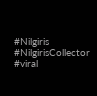#Nilgiris #NilgirisCollector #viral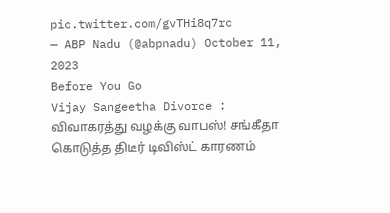pic.twitter.com/gvTHi8q7rc
— ABP Nadu (@abpnadu) October 11, 2023
Before You Go
Vijay Sangeetha Divorce : விவாகரத்து வழக்கு வாபஸ்! சங்கீதா கொடுத்த திடீர் டிவிஸ்ட் காரணம்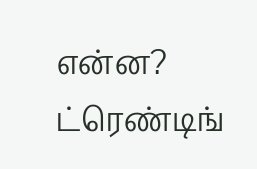என்ன?
ட்ரெண்டிங்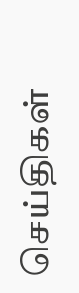செய்திகள்